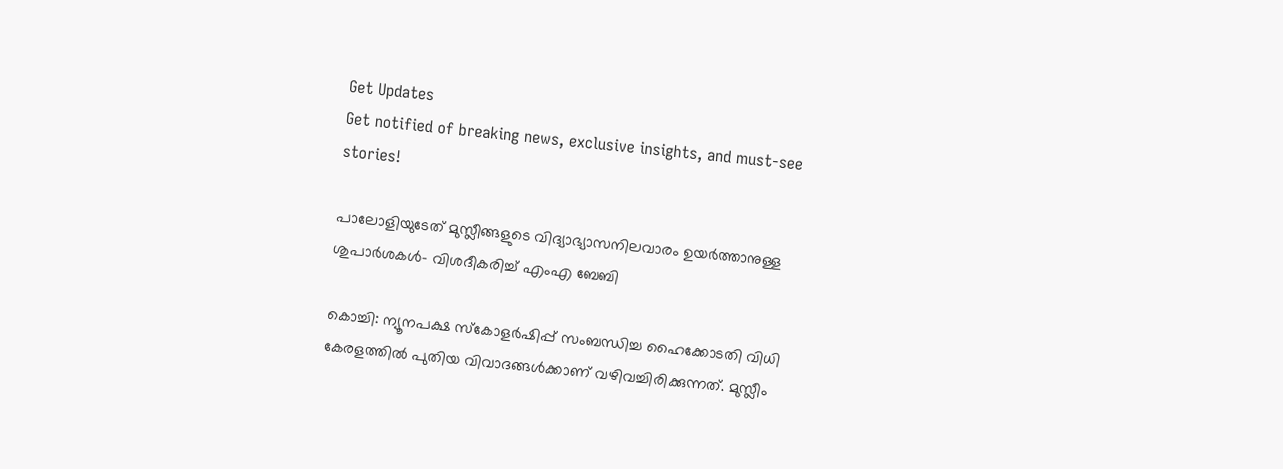Get Updates
Get notified of breaking news, exclusive insights, and must-see stories!

പാലോളിയുടേത് മുസ്ലീങ്ങളുടെ വിദ്യാഭ്യാസനിലവാരം ഉയർത്താനുള്ള ശുപാർശകൾ- വിശദീകരിച്ച് എംഎ ബേബി

കൊച്ചി: ന്യൂനപക്ഷ സ്കോളർഷിപ്പ് സംബന്ധിച്ച ഹൈക്കോടതി വിധി കേരളത്തിൽ പുതിയ വിവാദങ്ങൾക്കാണ് വഴിവച്ചിരിക്കുന്നത്. മുസ്ലീം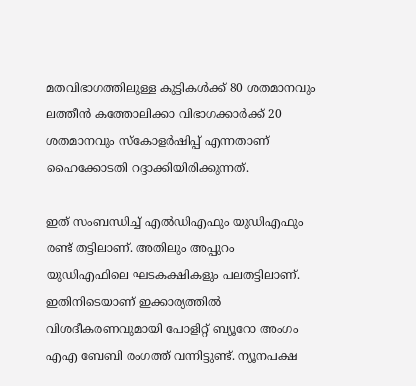മതവിഭാഗത്തിലുള്ള കുട്ടികൾക്ക് 80 ശതമാനവും ലത്തീൻ കത്തോലിക്കാ വിഭാഗക്കാർക്ക് 20 ശതമാനവും സ്കോളർഷിപ്പ് എന്നതാണ് ഹൈക്കോടതി റദ്ദാക്കിയിരിക്കുന്നത്.

ഇത് സംബന്ധിച്ച് എൽഡിഎഫും യുഡിഎഫും രണ്ട് തട്ടിലാണ്. അതിലും അപ്പുറം യുഡിഎഫിലെ ഘടകക്ഷികളും പലതട്ടിലാണ്. ഇതിനിടെയാണ് ഇക്കാര്യത്തിൽ വിശദീകരണവുമായി പോളിറ്റ് ബ്യൂറോ അംഗം എഎ ബേബി രംഗത്ത് വന്നിട്ടുണ്ട്. ന്യൂനപക്ഷ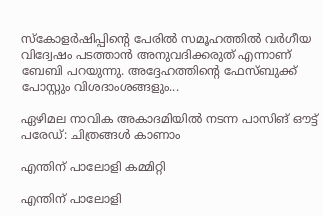സ്കോളർഷിപ്പിന്റെ പേരിൽ സമൂഹത്തിൽ വർഗീയ വിദ്വേഷം പടത്താൻ അനുവദിക്കരുത് എന്നാണ് ബേബി പറയുന്നു. അദ്ദേഹത്തിന്റെ ഫേസ്ബുക്ക് പോസ്റ്റും വിശദാംശങ്ങളും...

ഏഴിമല നാവിക അകാദമിയില്‍ നടന്ന പാസിങ് ഔട്ട് പരേഡ്: ചിത്രങ്ങള്‍ കാണാം

എന്തിന് പാലോളി കമ്മിറ്റി

എന്തിന് പാലോളി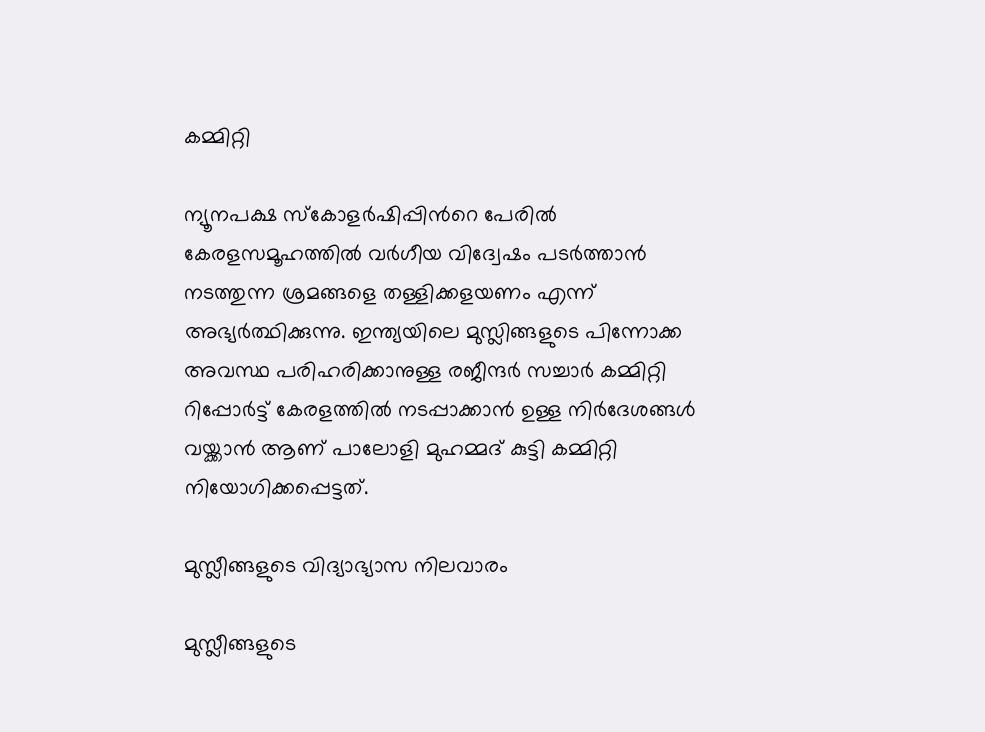കമ്മിറ്റി

ന്യൂനപക്ഷ സ്കോളർഷിപ്പിൻറെ പേരിൽ കേരളസമൂഹത്തിൽ വർഗീയ വിദ്വേഷം പടർത്താൻ നടത്തുന്ന ശ്രമങ്ങളെ തള്ളിക്കളയണം എന്ന് അഭ്യർത്ഥിക്കുന്നു. ഇന്ത്യയിലെ മുസ്ലിങ്ങളുടെ പിന്നോക്ക അവസ്ഥ പരിഹരിക്കാനുള്ള രജീന്ദർ സച്ചാർ കമ്മിറ്റി റിപ്പോർട്ട് കേരളത്തിൽ നടപ്പാക്കാൻ ഉള്ള നിർദേശങ്ങൾ വയ്ക്കാൻ ആണ് പാലോളി മുഹമ്മദ് കുട്ടി കമ്മിറ്റി നിയോഗിക്കപ്പെട്ടത്.

മുസ്ലീങ്ങളുടെ വിദ്യാഭ്യാസ നിലവാരം

മുസ്ലീങ്ങളുടെ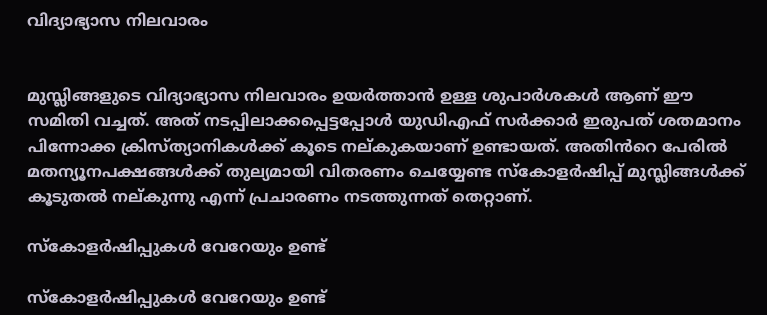വിദ്യാഭ്യാസ നിലവാരം


മുസ്ലിങ്ങളുടെ വിദ്യാഭ്യാസ നിലവാരം ഉയർത്താൻ ഉള്ള ശുപാർശകൾ ആണ് ഈ സമിതി വച്ചത്. അത് നടപ്പിലാക്കപ്പെട്ടപ്പോൾ യുഡിഎഫ് സർക്കാർ ഇരുപത് ശതമാനം പിന്നോക്ക ക്രിസ്ത്യാനികൾക്ക് കൂടെ നല്കുകയാണ് ഉണ്ടായത്. അതിൻറെ പേരിൽ മതന്യൂനപക്ഷങ്ങൾക്ക് തുല്യമായി വിതരണം ചെയ്യേണ്ട സ്കോളർഷിപ്പ് മുസ്ലിങ്ങൾക്ക് കൂടുതൽ നല്കുന്നു എന്ന് പ്രചാരണം നടത്തുന്നത് തെറ്റാണ്.

സ്കോളർഷിപ്പുകൾ വേറേയും ഉണ്ട്

സ്കോളർഷിപ്പുകൾ വേറേയും ഉണ്ട്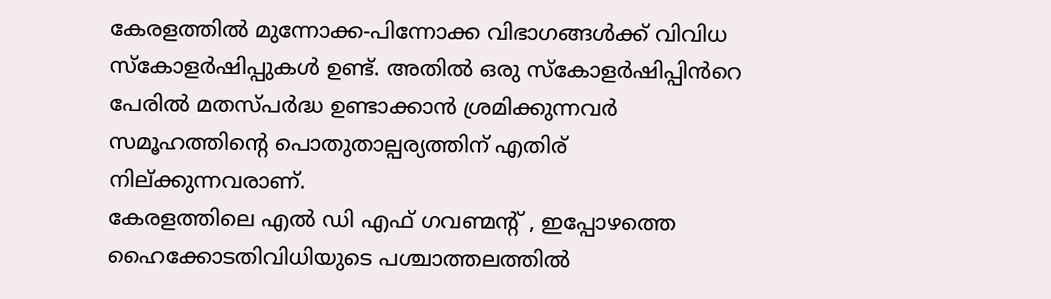കേരളത്തിൽ മുന്നോക്ക-പിന്നോക്ക വിഭാഗങ്ങൾക്ക് വിവിധ സ്കോളർഷിപ്പുകൾ ഉണ്ട്. അതിൽ ഒരു സ്കോളർഷിപ്പിൻറെ പേരിൽ മതസ്പർദ്ധ ഉണ്ടാക്കാൻ ശ്രമിക്കുന്നവർ സമൂഹത്തിന്റെ പൊതുതാല്പര്യത്തിന് എതിര് നില്ക്കുന്നവരാണ്.
കേരളത്തിലെ എൽ ഡി എഫ് ഗവണ്മന്റ് , ഇപ്പോഴത്തെ ഹൈക്കോടതിവിധിയുടെ പശ്ചാത്തലത്തിൽ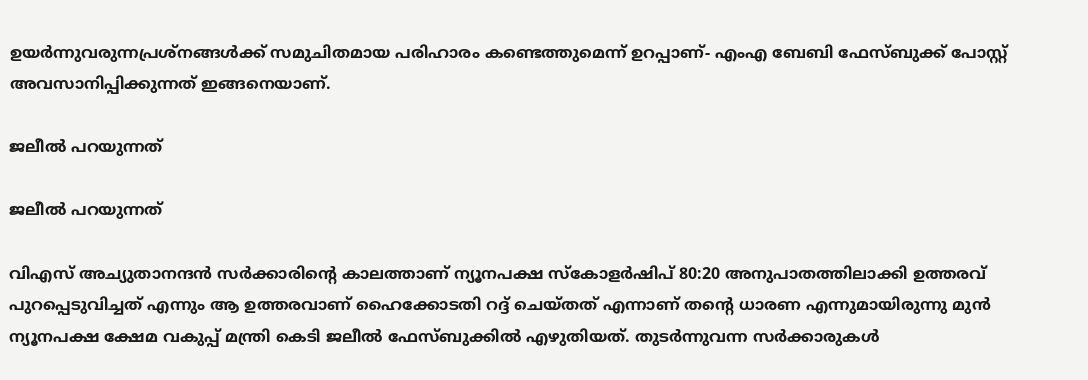ഉയർന്നുവരുന്നപ്രശ്നങ്ങൾക്ക് സമുചിതമായ പരിഹാരം കണ്ടെത്തുമെന്ന് ഉറപ്പാണ്- എംഎ ബേബി ഫേസ്ബുക്ക് പോസ്റ്റ് അവസാനിപ്പിക്കുന്നത് ഇങ്ങനെയാണ്.

ജലീൽ പറയുന്നത്

ജലീൽ പറയുന്നത്

വിഎസ് അച്യുതാനന്ദൻ സർക്കാരിന്റെ കാലത്താണ് ന്യൂനപക്ഷ സ്കോളർഷിപ് 80:20 അനുപാതത്തിലാക്കി ഉത്തരവ് പുറപ്പെടുവിച്ചത് എന്നും ആ ഉത്തരവാണ് ഹൈക്കോടതി റദ്ദ് ചെയ്തത് എന്നാണ് തന്റെ ധാരണ എന്നുമായിരുന്നു മുൻ ന്യൂനപക്ഷ ക്ഷേമ വകുപ്പ് മന്ത്രി കെടി ജലീൽ ഫേസ്ബുക്കിൽ എഴുതിയത്. തുടർന്നുവന്ന സർക്കാരുകൾ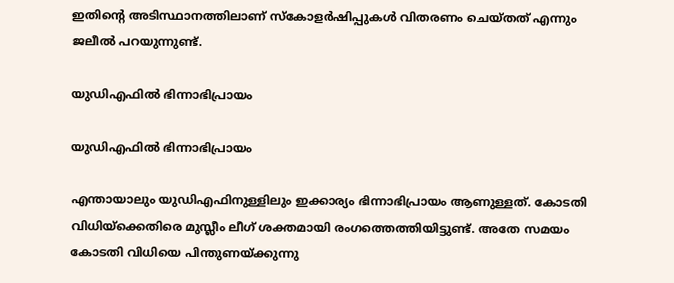ഇതിന്റെ അടിസ്ഥാനത്തിലാണ് സ്കോളർഷിപ്പുകൾ വിതരണം ചെയ്തത് എന്നും ജലീൽ പറയുന്നുണ്ട്.

യുഡിഎഫിൽ ഭിന്നാഭിപ്രായം

യുഡിഎഫിൽ ഭിന്നാഭിപ്രായം

എന്തായാലും യുഡിഎഫിനുള്ളിലും ഇക്കാര്യം ഭിന്നാഭിപ്രായം ആണുള്ളത്. കോടതി വിധിയ്ക്കെതിരെ മുസ്ലീം ലീഗ് ശക്തമായി രംഗത്തെത്തിയിട്ടുണ്ട്. അതേ സമയം കോടതി വിധിയെ പിന്തുണയ്ക്കുന്നു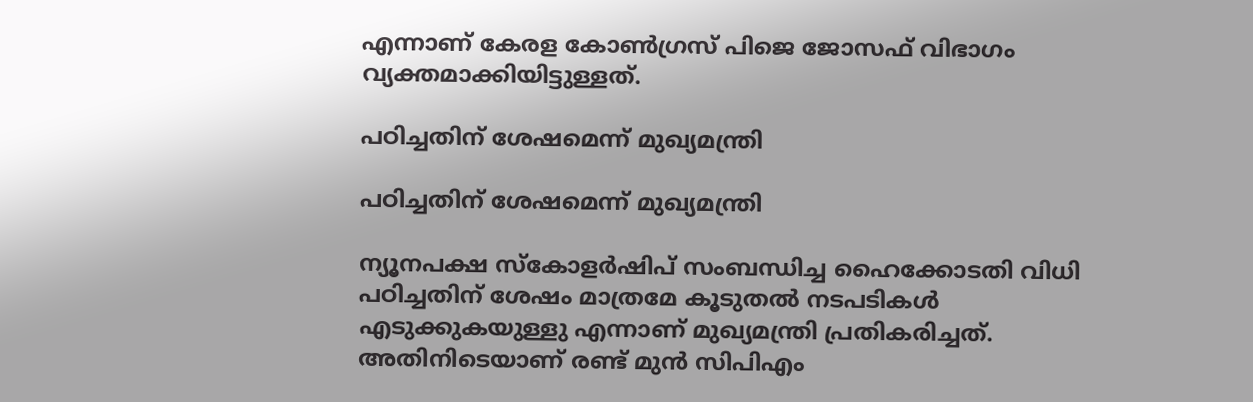എന്നാണ് കേരള കോൺഗ്രസ് പിജെ ജോസഫ് വിഭാഗം വ്യക്തമാക്കിയിട്ടുള്ളത്.

പഠിച്ചതിന് ശേഷമെന്ന് മുഖ്യമന്ത്രി

പഠിച്ചതിന് ശേഷമെന്ന് മുഖ്യമന്ത്രി

ന്യൂനപക്ഷ സ്കോളർഷിപ് സംബന്ധിച്ച ഹൈക്കോടതി വിധി പഠിച്ചതിന് ശേഷം മാത്രമേ കൂടുതൽ നടപടികൾ എടുക്കുകയുള്ളു എന്നാണ് മുഖ്യമന്ത്രി പ്രതികരിച്ചത്. അതിനിടെയാണ് രണ്ട് മുൻ സിപിഎം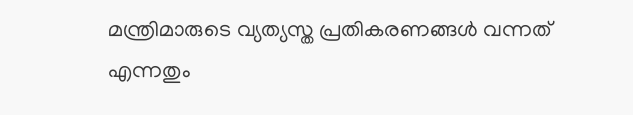മന്ത്രിമാരുടെ വ്യത്യസ്ത പ്രതികരണങ്ങൾ വന്നത് എന്നതും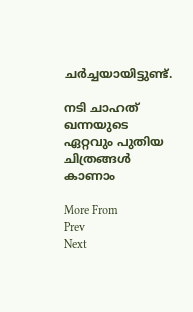ചർച്ചയായിട്ടുണ്ട്.

നടി ചാഹത് ഖന്നയുടെ ഏറ്റവും പുതിയ ചിത്രങ്ങള്‍ കാണാം

More From
Prev
Next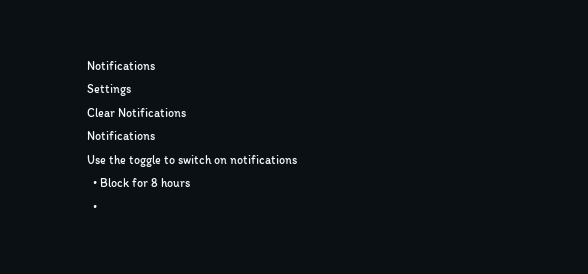Notifications
Settings
Clear Notifications
Notifications
Use the toggle to switch on notifications
  • Block for 8 hours
  •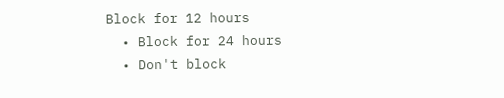Block for 12 hours
  • Block for 24 hours
  • Don't block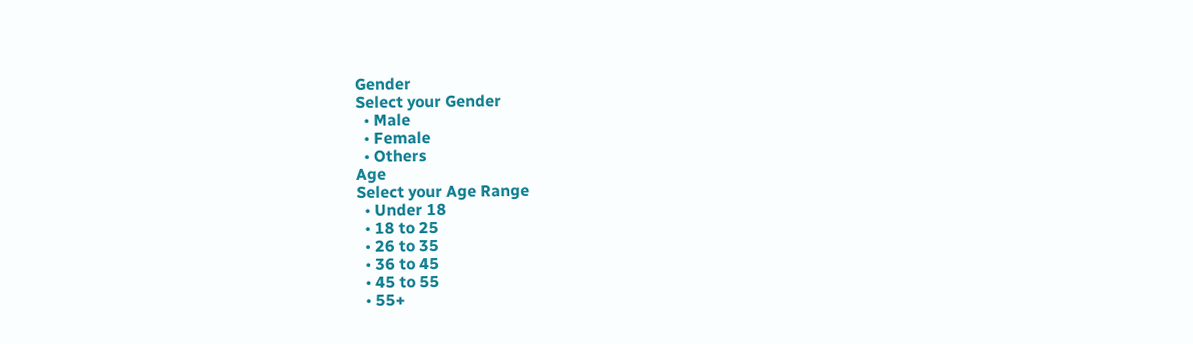Gender
Select your Gender
  • Male
  • Female
  • Others
Age
Select your Age Range
  • Under 18
  • 18 to 25
  • 26 to 35
  • 36 to 45
  • 45 to 55
  • 55+